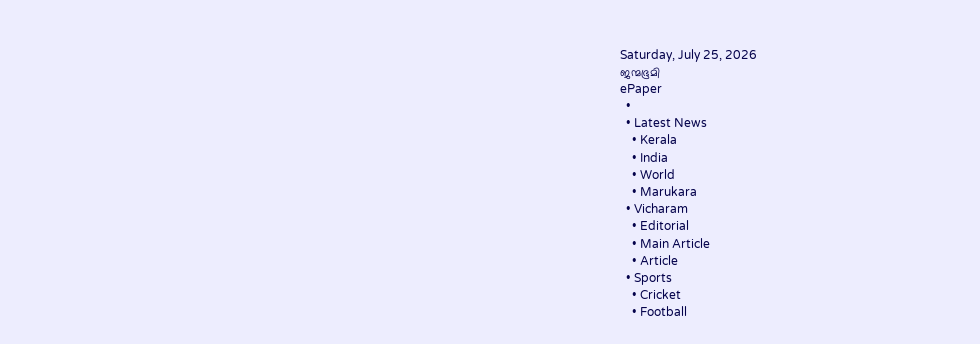Saturday, July 25, 2026
ജന്മഭൂമി
ePaper
  •
  • Latest News
    • Kerala
    • India
    • World
    • Marukara
  • Vicharam
    • Editorial
    • Main Article
    • Article
  • Sports
    • Cricket
    • Football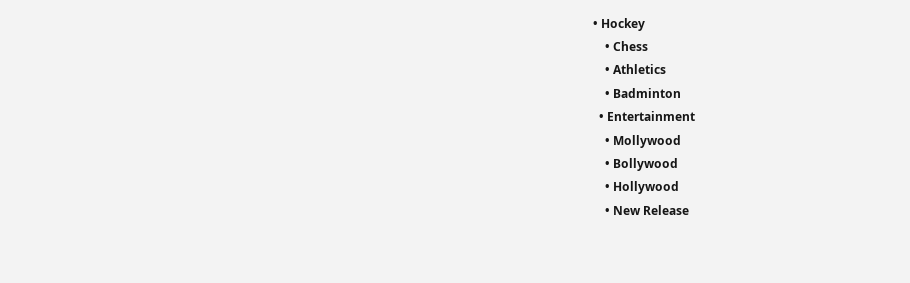• Hockey
    • Chess
    • Athletics
    • Badminton
  • Entertainment
    • Mollywood
    • Bollywood
    • Hollywood
    • New Release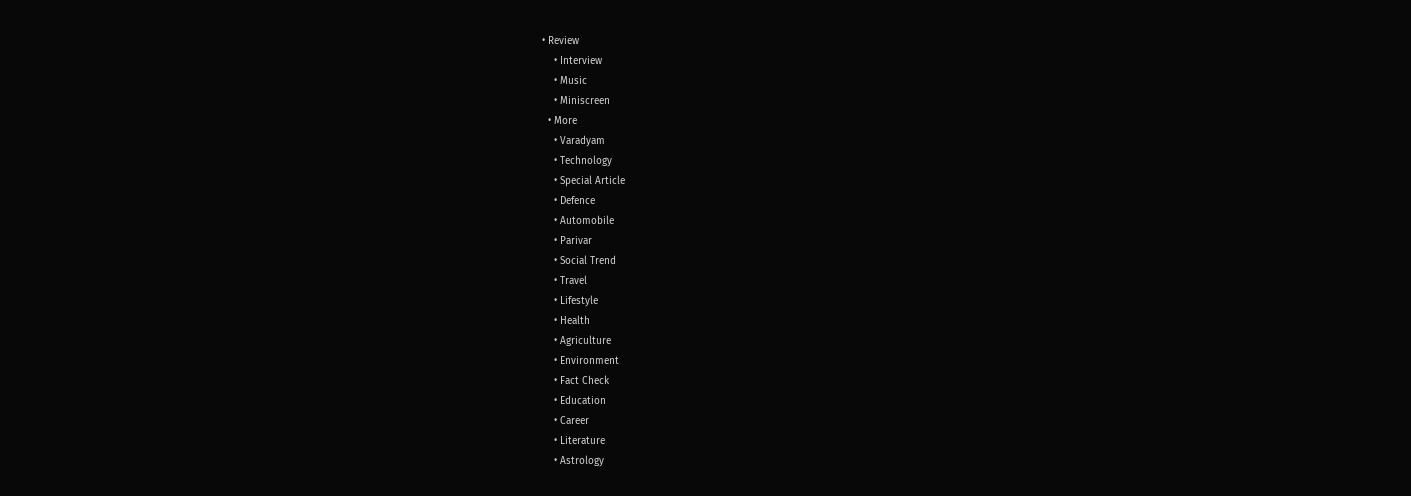• Review
    • Interview
    • Music
    • Miniscreen
  • More
    • Varadyam
    • Technology
    • Special Article
    • Defence
    • Automobile
    • Parivar
    • Social Trend
    • Travel
    • Lifestyle
    • Health
    • Agriculture
    • Environment
    • Fact Check
    • Education
    • Career
    • Literature
    • Astrology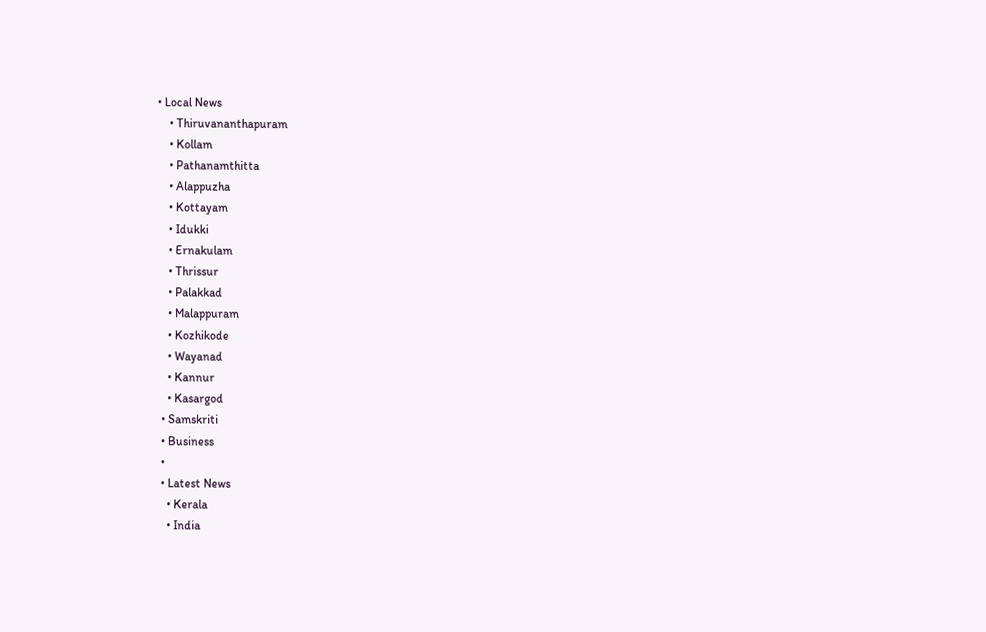• Local News
    • Thiruvananthapuram
    • Kollam
    • Pathanamthitta
    • Alappuzha
    • Kottayam
    • Idukki
    • Ernakulam
    • Thrissur
    • Palakkad
    • Malappuram
    • Kozhikode
    • Wayanad
    • Kannur
    • Kasargod
  • Samskriti
  • Business
  •
  • Latest News
    • Kerala
    • India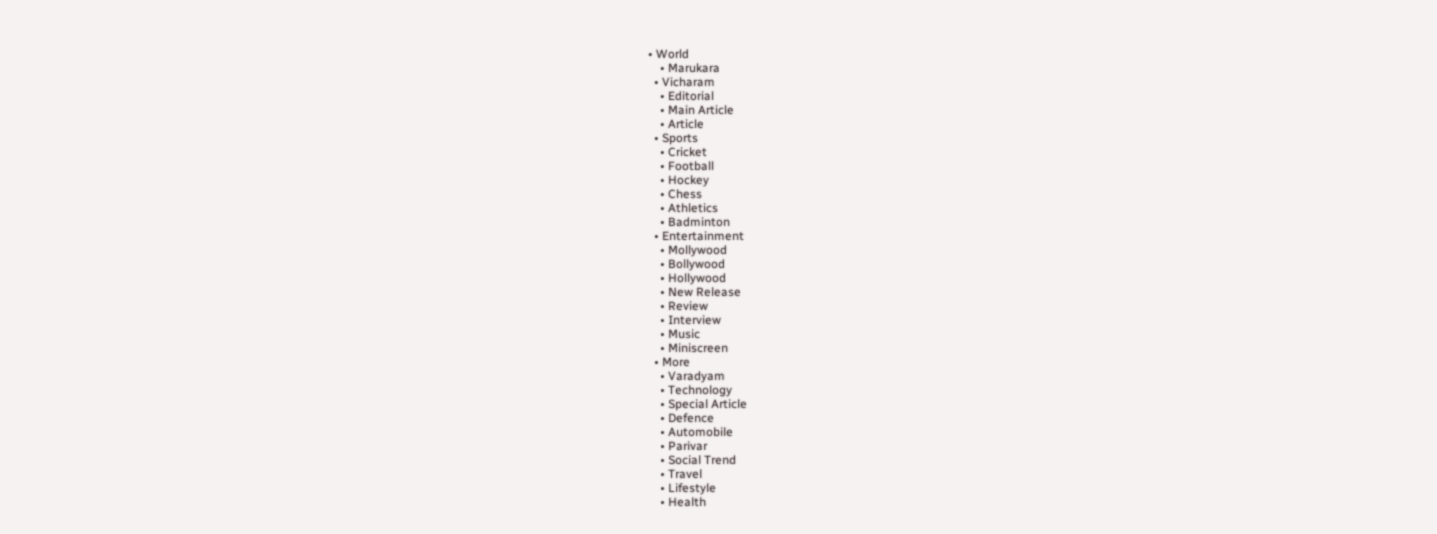• World
    • Marukara
  • Vicharam
    • Editorial
    • Main Article
    • Article
  • Sports
    • Cricket
    • Football
    • Hockey
    • Chess
    • Athletics
    • Badminton
  • Entertainment
    • Mollywood
    • Bollywood
    • Hollywood
    • New Release
    • Review
    • Interview
    • Music
    • Miniscreen
  • More
    • Varadyam
    • Technology
    • Special Article
    • Defence
    • Automobile
    • Parivar
    • Social Trend
    • Travel
    • Lifestyle
    • Health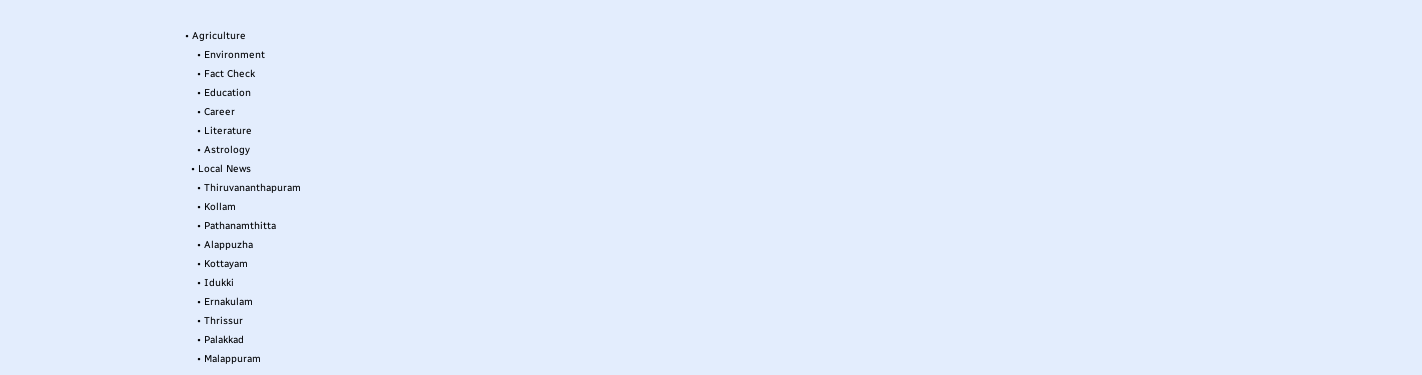• Agriculture
    • Environment
    • Fact Check
    • Education
    • Career
    • Literature
    • Astrology
  • Local News
    • Thiruvananthapuram
    • Kollam
    • Pathanamthitta
    • Alappuzha
    • Kottayam
    • Idukki
    • Ernakulam
    • Thrissur
    • Palakkad
    • Malappuram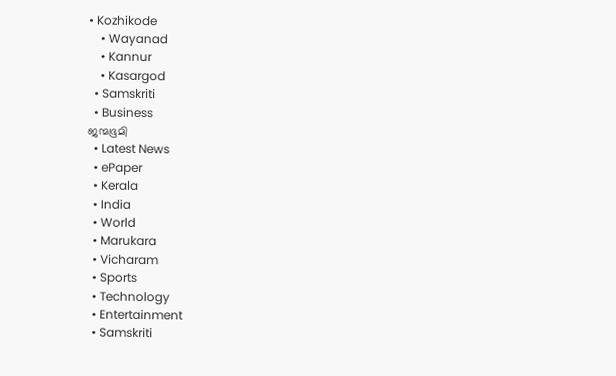• Kozhikode
    • Wayanad
    • Kannur
    • Kasargod
  • Samskriti
  • Business
ജന്മഭൂമി
  • Latest News
  • ePaper
  • Kerala
  • India
  • World
  • Marukara
  • Vicharam
  • Sports
  • Technology
  • Entertainment
  • Samskriti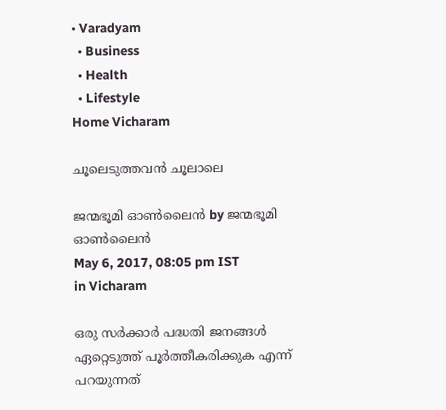• Varadyam
  • Business
  • Health
  • Lifestyle
Home Vicharam

ചൂലെടുത്തവന്‍ ചൂലാലെ

ജന്മഭൂമി ഓണ്‍ലൈന്‍ by ജന്മഭൂമി ഓണ്‍ലൈന്‍
May 6, 2017, 08:05 pm IST
in Vicharam

ഒരു സര്‍ക്കാര്‍ പദ്ധതി ജനങ്ങള്‍ ഏറ്റെടുത്ത് പൂര്‍ത്തീകരിക്കുക എന്ന് പറയുന്നത്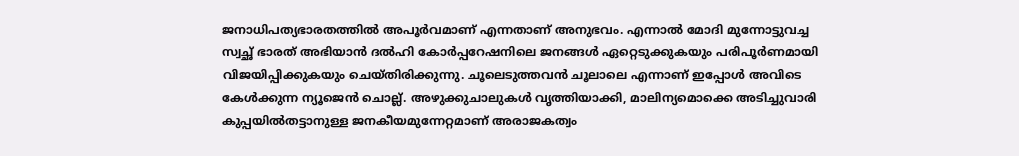ജനാധിപത്യഭാരതത്തില്‍ അപൂര്‍വമാണ് എന്നതാണ് അനുഭവം. എന്നാല്‍ മോദി മുന്നോട്ടുവച്ച സ്വച്ഛ് ഭാരത് അഭിയാന്‍ ദല്‍ഹി കോര്‍പ്പറേഷനിലെ ജനങ്ങള്‍ ഏറ്റെടുക്കുകയും പരിപൂര്‍ണമായി വിജയിപ്പിക്കുകയും ചെയ്തിരിക്കുന്നു. ചൂലെടുത്തവന്‍ ചൂലാലെ എന്നാണ് ഇപ്പോള്‍ അവിടെ കേള്‍ക്കുന്ന ന്യൂജെന്‍ ചൊല്ല്. അഴുക്കുചാലുകള്‍ വൃത്തിയാക്കി, മാലിന്യമൊക്കെ അടിച്ചുവാരി കുപ്പയില്‍തട്ടാനുള്ള ജനകീയമുന്നേറ്റമാണ് അരാജകത്വം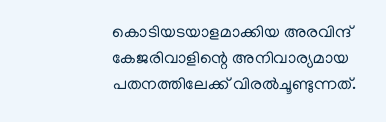കൊടിയടയാളമാക്കിയ അരവിന്ദ് കേജരിവാളിന്റെ അനിവാര്യമായ പതനത്തിലേക്ക് വിരല്‍ചൂണ്ടുന്നത്.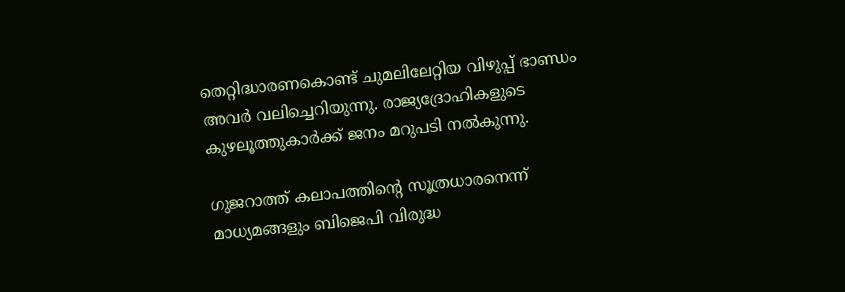തെറ്റിദ്ധാരണകൊണ്ട് ചുമലിലേറ്റിയ വിഴുപ്പ് ഭാണ്ഡം അവര്‍ വലിച്ചെറിയുന്നു. രാജ്യദ്രോഹികളുടെ കുഴലൂത്തുകാര്‍ക്ക് ജനം മറുപടി നല്‍കുന്നു.

ഗുജറാത്ത് കലാപത്തിന്റെ സൂത്രധാരനെന്ന് മാധ്യമങ്ങളും ബിജെപി വിരുദ്ധ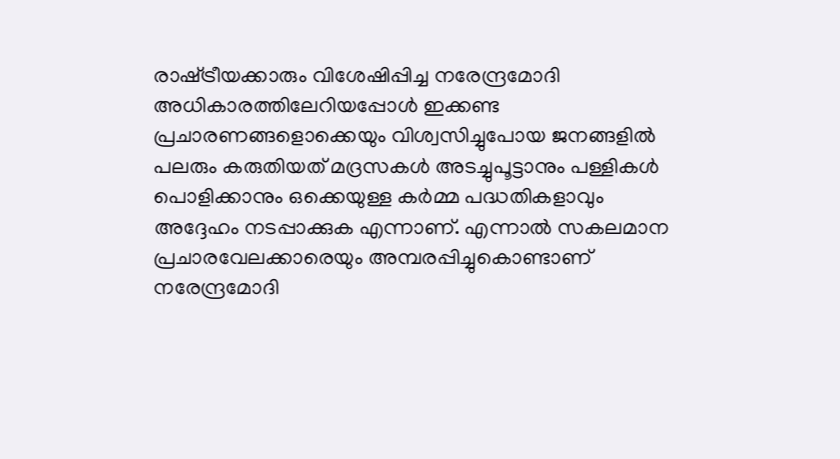രാഷ്‌ട്രീയക്കാരും വിശേഷിപ്പിച്ച നരേന്ദ്രമോദി അധികാരത്തിലേറിയപ്പോള്‍ ഇക്കണ്ട പ്രചാരണങ്ങളൊക്കെയും വിശ്വസിച്ചുപോയ ജനങ്ങളില്‍ പലരും കരുതിയത് മദ്രസകള്‍ അടച്ചുപൂട്ടാനും പള്ളികള്‍ പൊളിക്കാനും ഒക്കെയുള്ള കര്‍മ്മ പദ്ധതികളാവും അദ്ദേഹം നടപ്പാക്കുക എന്നാണ്. എന്നാല്‍ സകലമാന പ്രചാരവേലക്കാരെയും അമ്പരപ്പിച്ചുകൊണ്ടാണ് നരേന്ദ്രമോദി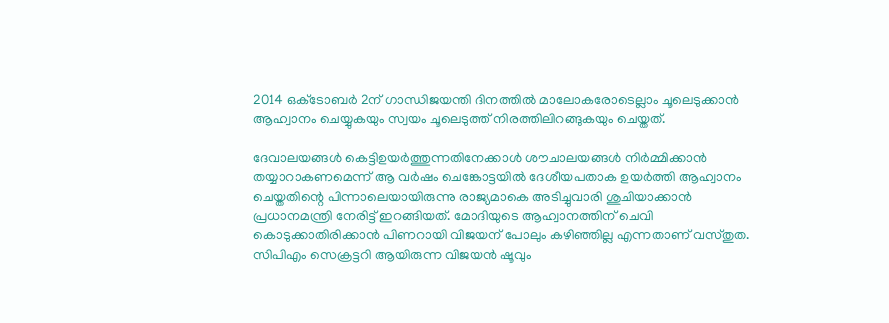2014 ഒക്‌ടോബര്‍ 2ന് ഗാന്ധിജയന്തി ദിനത്തില്‍ മാലോകരോടെല്ലാം ചൂലെടുക്കാന്‍ ആഹ്വാനം ചെയ്യുകയും സ്വയം ചൂലെടുത്ത് നിരത്തിലിറങ്ങുകയും ചെയ്തത്.

ദേവാലയങ്ങള്‍ കെട്ടിഉയര്‍ത്തുന്നതിനേക്കാള്‍ ശൗചാലയങ്ങള്‍ നിര്‍മ്മിക്കാന്‍ തയ്യാറാകണമെന്ന് ആ വര്‍ഷം ചെങ്കോട്ടയില്‍ ദേശീയപതാക ഉയര്‍ത്തി ആഹ്വാനം ചെയ്തതിന്റെ പിന്നാലെയായിരുന്നു രാജ്യമാകെ അടിച്ചുവാരി ശുചിയാക്കാന്‍ പ്രധാനമന്ത്രി നേരിട്ട് ഇറങ്ങിയത്. മോദിയുടെ ആഹ്വാനത്തിന് ചെവി കൊടുക്കാതിരിക്കാന്‍ പിണറായി വിജയന് പോലും കഴിഞ്ഞില്ല എന്നതാണ് വസ്തുത. സിപിഎം സെക്രട്ടറി ആയിരുന്ന വിജയന്‍ ഷൂവും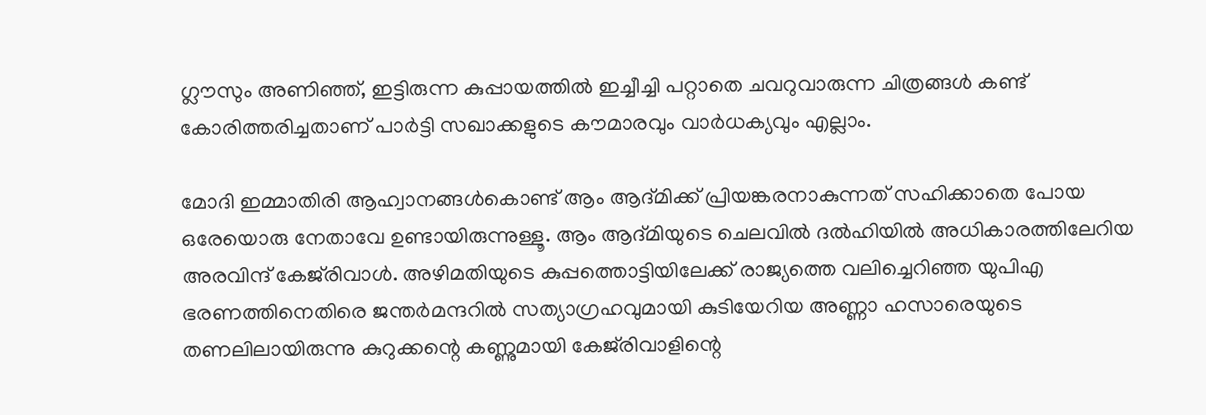ഗ്ലൗസും അണിഞ്ഞ്, ഇട്ടിരുന്ന കുപ്പായത്തില്‍ ഇച്ചീച്ചി പറ്റാതെ ചവറുവാരുന്ന ചിത്രങ്ങള്‍ കണ്ട് കോരിത്തരിച്ചതാണ് പാര്‍ട്ടി സഖാക്കളുടെ കൗമാരവും വാര്‍ധക്യവും എല്ലാം.

മോദി ഇമ്മാതിരി ആഹ്വാനങ്ങള്‍കൊണ്ട് ആം ആദ്മിക്ക് പ്രിയങ്കരനാകുന്നത് സഹിക്കാതെ പോയ ഒരേയൊരു നേതാവേ ഉണ്ടായിരുന്നുള്ളൂ. ആം ആദ്മിയുടെ ചെലവില്‍ ദല്‍ഹിയില്‍ അധികാരത്തിലേറിയ അരവിന്ദ് കേജ്‌രിവാള്‍. അഴിമതിയുടെ കുപ്പത്തൊട്ടിയിലേക്ക് രാജ്യത്തെ വലിച്ചെറിഞ്ഞ യുപിഎ ഭരണത്തിനെതിരെ ജന്തര്‍മന്ദറില്‍ സത്യാഗ്രഹവുമായി കുടിയേറിയ അണ്ണാ ഹസാരെയുടെ തണലിലായിരുന്നു കുറുക്കന്റെ കണ്ണുമായി കേജ്‌രിവാളിന്റെ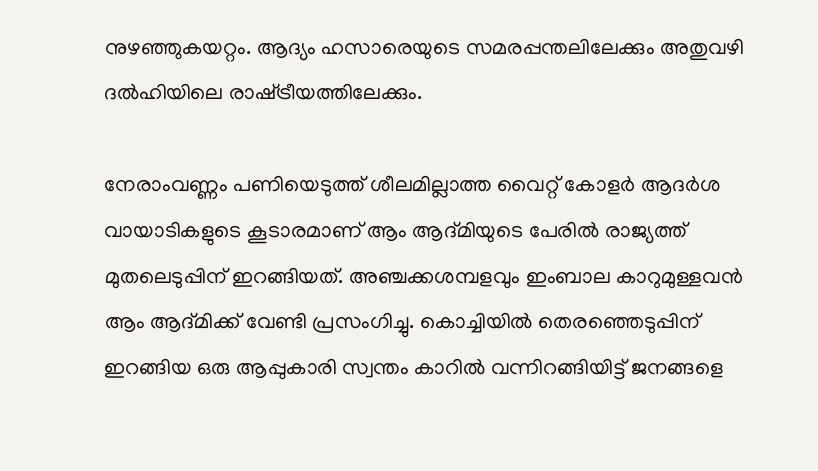നുഴഞ്ഞുകയറ്റം. ആദ്യം ഹസാരെയുടെ സമരപ്പന്തലിലേക്കും അതുവഴി ദല്‍ഹിയിലെ രാഷ്‌ട്രീയത്തിലേക്കും.

നേരാംവണ്ണം പണിയെടുത്ത് ശീലമില്ലാത്ത വൈറ്റ് കോളര്‍ ആദര്‍ശ വായാടികളുടെ കൂടാരമാണ് ആം ആദ്മിയുടെ പേരില്‍ രാജ്യത്ത് മുതലെടുപ്പിന് ഇറങ്ങിയത്. അഞ്ചക്കശമ്പളവും ഇംബാല കാറുമുള്ളവന്‍ ആം ആദ്മിക്ക് വേണ്ടി പ്രസംഗിച്ചു. കൊച്ചിയില്‍ തെരഞ്ഞെടുപ്പിന് ഇറങ്ങിയ ഒരു ആപ്പുകാരി സ്വന്തം കാറില്‍ വന്നിറങ്ങിയിട്ട് ജനങ്ങളെ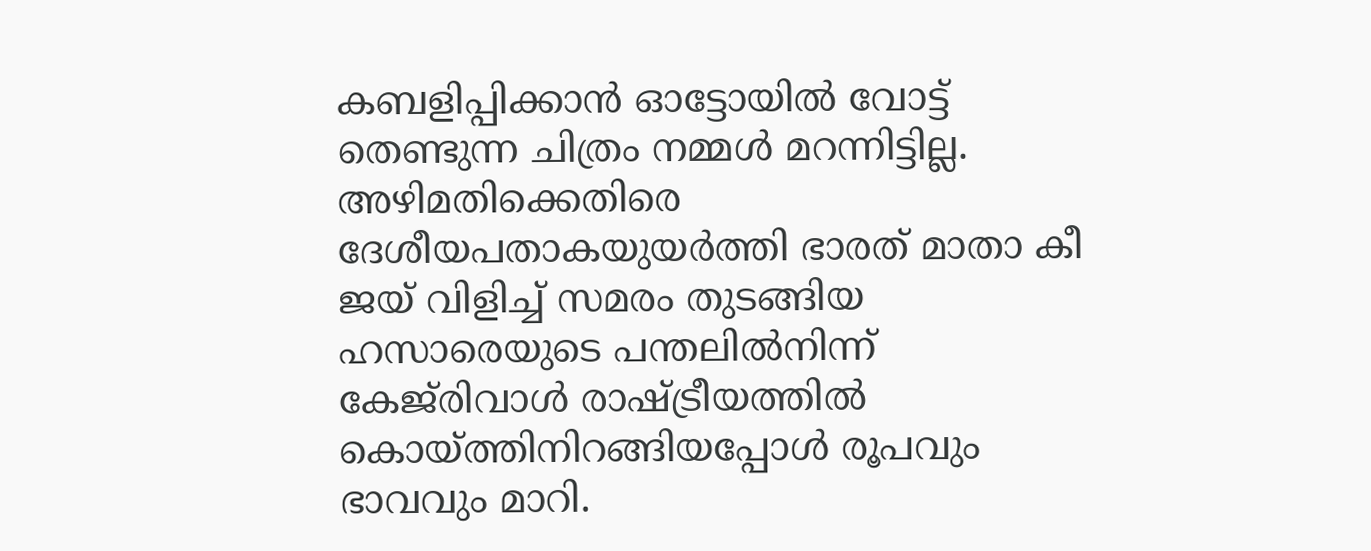കബളിപ്പിക്കാന്‍ ഓട്ടോയില്‍ വോട്ട് തെണ്ടുന്ന ചിത്രം നമ്മള്‍ മറന്നിട്ടില്ല. അഴിമതിക്കെതിരെ ദേശീയപതാകയുയര്‍ത്തി ഭാരത് മാതാ കീ ജയ് വിളിച്ച് സമരം തുടങ്ങിയ ഹസാരെയുടെ പന്തലില്‍നിന്ന് കേജ്‌രിവാള്‍ രാഷ്‌ട്രീയത്തില്‍ കൊയ്‌ത്തിനിറങ്ങിയപ്പോള്‍ രൂപവും ഭാവവും മാറി.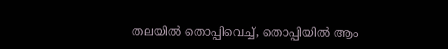തലയില്‍ തൊപ്പിവെച്ച്, തൊപ്പിയില്‍ ആം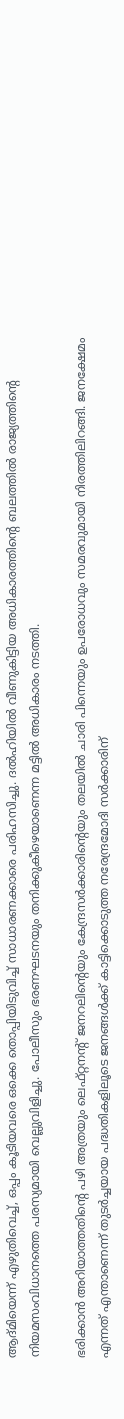ആദ്മിയെന്ന് എഴുതിവെച്ച്, ഒപ്പം കൂടിയവരെ ഒക്കെ തൊപ്പിയിടുവിച്ച് സാധാരണക്കാരെ പരിഹസിച്ചു. ദല്‍ഹിയില്‍ വീണുകിട്ടിയ അധികാരത്തിന്റെ ബലത്തില്‍ രാജ്യത്തിന്റെ നിയമസംവിധാനത്തെ പരസ്യമായി വെല്ലുവിളിച്ചു. പോലീസും ഭരണഘടനയും തനിക്കുകീഴെയാണെന്ന മട്ടില്‍ അധികാരം നടത്തി.

ഭരിക്കാന്‍ അറിയാത്തതിന്റെ പഴി അത്രയും ലെഫ്റ്റനന്റ് ജനറലിന്റെയും കേന്ദ്രസര്‍ക്കാരിന്റെയും തലയില്‍ ചാരി പിന്നെയും ഉപരോധവും സമരവുമായി നിരത്തിലിറങ്ങി. ജനക്ഷേമം എന്നത് എന്താണെന്ന് തുടര്‍ച്ചയായ പദ്ധതികളിലൂടെ ജനങ്ങള്‍ക്ക് കാട്ടിക്കൊടുത്ത നരേന്ദ്രമോദി സര്‍ക്കാരിന്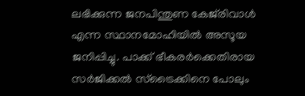ലഭിക്കുന്ന ജനപിന്തുണ കേജ്‌രിവാള്‍ എന്ന സ്ഥാനമോഹിയില്‍ അസൂയ ജനിപ്പിച്ചു. പാക്ക് ഭീകരര്‍ക്കെതിരായ സര്‍ജിക്കല്‍ സ്‌ട്രൈക്കിനെ പോലും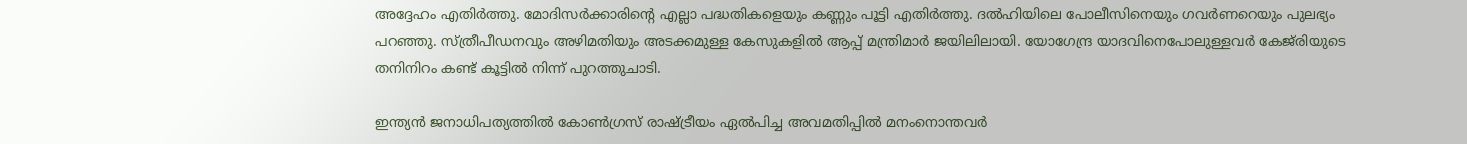അദ്ദേഹം എതിര്‍ത്തു. മോദിസര്‍ക്കാരിന്റെ എല്ലാ പദ്ധതികളെയും കണ്ണും പൂട്ടി എതിര്‍ത്തു. ദല്‍ഹിയിലെ പോലീസിനെയും ഗവര്‍ണറെയും പുലഭ്യം പറഞ്ഞു. സ്ത്രീപീഡനവും അഴിമതിയും അടക്കമുള്ള കേസുകളില്‍ ആപ്പ് മന്ത്രിമാര്‍ ജയിലിലായി. യോഗേന്ദ്ര യാദവിനെപോലുള്ളവര്‍ കേജ്‌രിയുടെ തനിനിറം കണ്ട് കൂട്ടില്‍ നിന്ന് പുറത്തുചാടി.

ഇന്ത്യന്‍ ജനാധിപത്യത്തില്‍ കോണ്‍ഗ്രസ് രാഷ്‌ട്രീയം ഏല്‍പിച്ച അവമതിപ്പില്‍ മനംനൊന്തവര്‍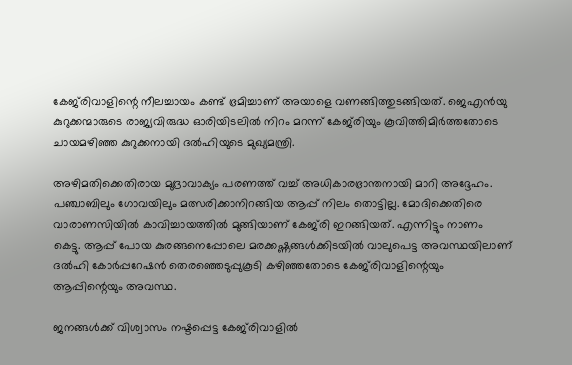കേജ്‌രിവാളിന്റെ നീലച്ചായം കണ്ട് ഭ്രമിച്ചാണ് അയാളെ വണങ്ങിത്തുടങ്ങിയത്. ജെഎന്‍യു കുറുക്കന്മാരുടെ രാജ്യവിരുദ്ധ ഓരിയിടലില്‍ നിറം മറന്ന് കേജ്‌രിയും കൂവിത്തിമിര്‍ത്തതോടെ ചായമഴിഞ്ഞ കുറുക്കനായി ദല്‍ഹിയുടെ മുഖ്യമന്ത്രി.

അഴിമതിക്കെതിരായ മുദ്രാവാക്യം പരണത്ത് വച്ച് അധികാരഭ്രാന്തനായി മാറി അദ്ദേഹം. പഞ്ചാബിലും ഗോവയിലും മത്സരിക്കാനിറങ്ങിയ ആപ്പ് നിലം തൊട്ടില്ല. മോദിക്കെതിരെ വാരാണസിയില്‍ കാവിച്ചായത്തില്‍ മുങ്ങിയാണ് കേജ്‌രി ഇറങ്ങിയത്. എന്നിട്ടും നാണം കെട്ടു. ആപ്പ് പോയ കുരങ്ങനെപ്പോലെ മരക്കഷ്ണങ്ങള്‍ക്കിടയില്‍ വാലുപെട്ട അവസ്ഥയിലാണ് ദല്‍ഹി കോര്‍പ്പറേഷന്‍ തെരഞ്ഞെടുപ്പുകൂടി കഴിഞ്ഞതോടെ കേജ്‌രിവാളിന്റെയും ആപ്പിന്റെയും അവസ്ഥ.

ജനങ്ങള്‍ക്ക് വിശ്വാസം നഷ്ടപ്പെട്ട കേജ്‌രിവാളില്‍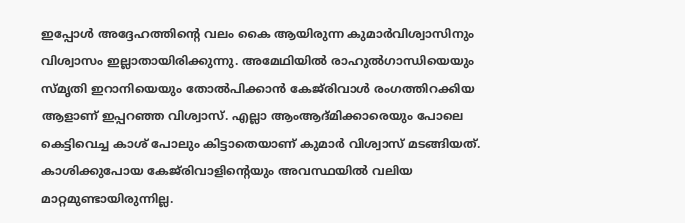ഇപ്പോള്‍ അദ്ദേഹത്തിന്റെ വലം കൈ ആയിരുന്ന കുമാര്‍വിശ്വാസിനും വിശ്വാസം ഇല്ലാതായിരിക്കുന്നു. അമേഥിയില്‍ രാഹുല്‍ഗാന്ധിയെയും സ്മൃതി ഇറാനിയെയും തോല്‍പിക്കാന്‍ കേജ്‌രിവാള്‍ രംഗത്തിറക്കിയ ആളാണ് ഇപ്പറഞ്ഞ വിശ്വാസ്. എല്ലാ ആംആദ്മിക്കാരെയും പോലെ കെട്ടിവെച്ച കാശ് പോലും കിട്ടാതെയാണ് കുമാര്‍ വിശ്വാസ് മടങ്ങിയത്. കാശിക്കുപോയ കേജ്‌രിവാളിന്റെയും അവസ്ഥയില്‍ വലിയ മാറ്റമുണ്ടായിരുന്നില്ല.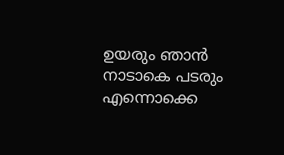ഉയരും ഞാന്‍ നാടാകെ പടരും എന്നൊക്കെ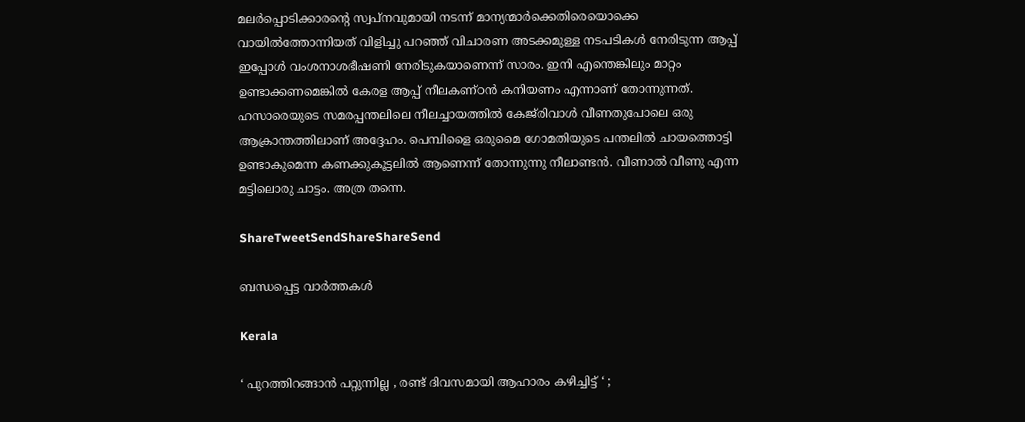മലര്‍പ്പൊടിക്കാരന്റെ സ്വപ്‌നവുമായി നടന്ന് മാന്യന്മാര്‍ക്കെതിരെയൊക്കെ വായില്‍ത്തോന്നിയത് വിളിച്ചു പറഞ്ഞ് വിചാരണ അടക്കമുള്ള നടപടികള്‍ നേരിടുന്ന ആപ്പ് ഇപ്പോള്‍ വംശനാശഭീഷണി നേരിടുകയാണെന്ന് സാരം. ഇനി എന്തെങ്കിലും മാറ്റം ഉണ്ടാക്കണമെങ്കില്‍ കേരള ആപ്പ് നീലകണ്ഠന്‍ കനിയണം എന്നാണ് തോന്നുന്നത്. ഹസാരെയുടെ സമരപ്പന്തലിലെ നീലച്ചായത്തില്‍ കേജ്‌രിവാള്‍ വീണതുപോലെ ഒരു ആക്രാന്തത്തിലാണ് അദ്ദേഹം. പെമ്പിളൈ ഒരുമൈ ഗോമതിയുടെ പന്തലില്‍ ചായത്തൊട്ടി ഉണ്ടാകുമെന്ന കണക്കുകൂട്ടലില്‍ ആണെന്ന് തോന്നുന്നു നീലാണ്ടന്‍. വീണാല്‍ വീണു എന്ന മട്ടിലൊരു ചാട്ടം. അത്ര തന്നെ.

ShareTweetSendShareShareSend

ബന്ധപ്പെട്ട വാര്‍ത്തകള്‍

Kerala

‘ പുറത്തിറങ്ങാൻ പറ്റുന്നില്ല , രണ്ട് ദിവസമായി ആഹാരം കഴിച്ചിട്ട് ‘ ;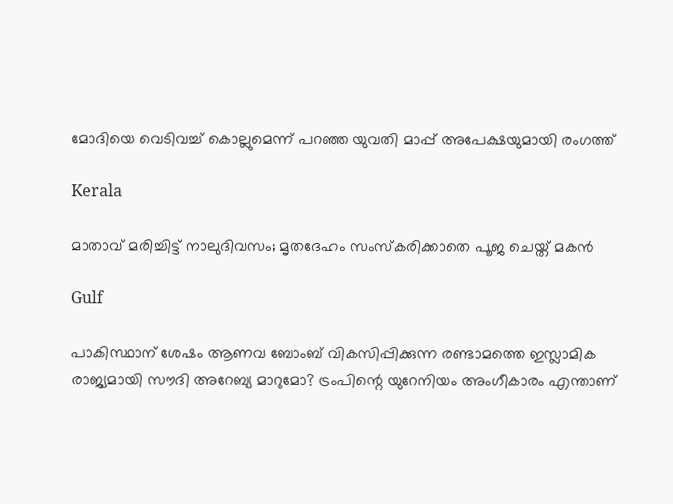മോദിയെ വെടിവച്ച് കൊല്ലുമെന്ന് പറഞ്ഞ യുവതി മാപ്പ് അപേക്ഷയുമായി രംഗത്ത്

Kerala

മാതാവ് മരിച്ചിട്ട് നാലുദിവസം; മൃതദേഹം സംസ്‌കരിക്കാതെ പൂജ ചെയ്ത് മകന്‍

Gulf

പാകിസ്ഥാന് ശേഷം ആണവ ബോംബ് വികസിപ്പിക്കുന്ന രണ്ടാമത്തെ ഇസ്ലാമിക രാജ്യമായി സൗദി അറേബ്യ മാറുമോ? ട്രംപിന്റെ യുറേനിയം അംഗീകാരം എന്താണ്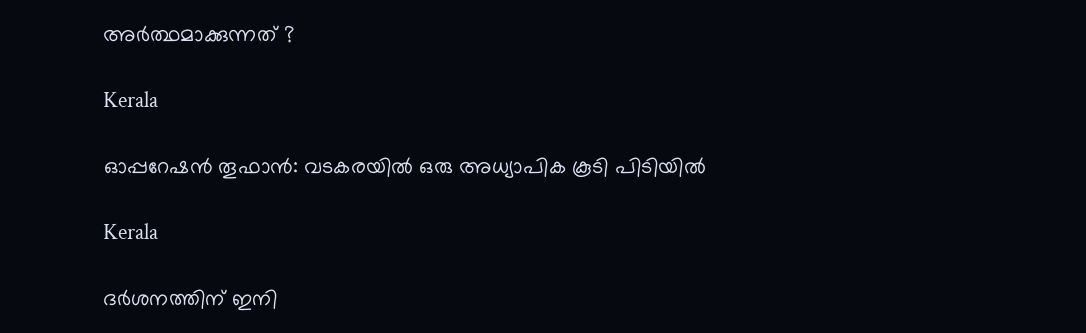അർത്ഥമാക്കുന്നത് ?

Kerala

ഓപ്പറേഷൻ തൂഫാൻ: വടകരയില്‍ ഒരു അധ്യാപിക കൂടി പിടിയില്‍

Kerala

ദര്‍ശനത്തിന് ഇനി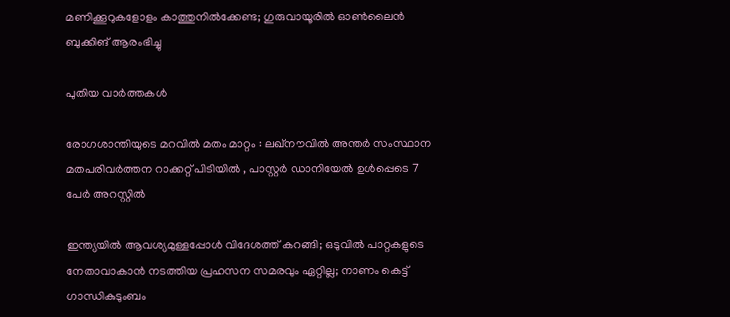മണിക്കൂറുകളോളം കാത്തുനില്‍ക്കേണ്ട; ഗുരുവായൂരില്‍ ഓണ്‍ലൈന്‍ ബുക്കിങ് ആരംഭിച്ചു

പുതിയ വാര്‍ത്തകള്‍

രോഗശാന്തിയുടെ മറവിൽ മതം മാറ്റം : ലഖ്‌നൗവിൽ അന്തർ സംസ്ഥാന മതപരിവർത്തന റാക്കറ്റ് പിടിയിൽ , പാസ്റ്റർ ഡാനിയേൽ ഉൾപ്പെടെ 7 പേർ അറസ്റ്റിൽ

ഇന്ത്യയില്‍ ആവശ്യമുള്ളപ്പോള്‍ വിദേശത്ത് കറങ്ങി; ഒടുവില്‍ പാറ്റകളുടെ നേതാവാകാന്‍ നടത്തിയ പ്രഹസന സമരവും ഏറ്റില്ല; നാണം കെട്ട് ഗാന്ധികുടുംബം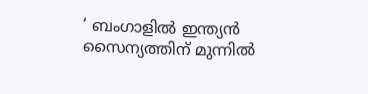‘ ബംഗാളിൽ ഇന്ത്യൻ സൈന്യത്തിന് മുന്നിൽ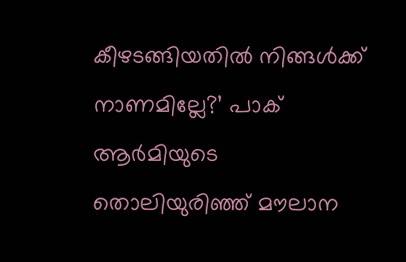കീഴടങ്ങിയതിൽ നിങ്ങൾക്ക് നാണമില്ലേ?’ പാക് ആർമിയുടെ തൊലിയുരിഞ്ഞ് മൗലാന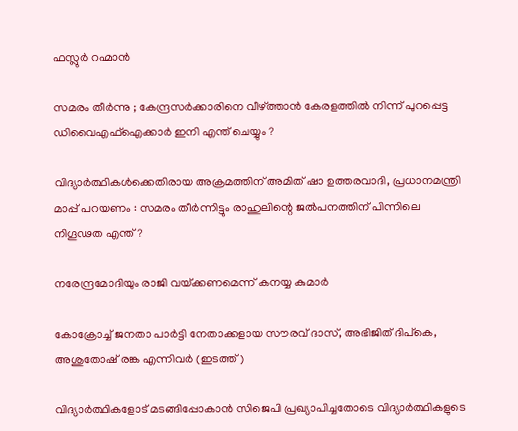ഫസ്ലുർ റഹ്മാൻ

സമരം തീർന്നു ; കേന്ദ്രസർക്കാരിനെ വീഴ്‌ത്താൻ കേരളത്തിൽ നിന്ന് പുറപ്പെട്ട ഡിവൈഎഫ്ഐക്കാർ ഇനി എന്ത് ചെയ്യും ?

വിദ്യാർത്ഥികൾക്കെതിരായ അക്രമത്തിന് അമിത് ഷാ ഉത്തരവാദി, പ്രധാനമന്ത്രി മാപ്പ് പറയണം : സമരം തീർന്നിട്ടും രാഹുലിന്റെ ജൽപനത്തിന് പിന്നിലെ നിഗൂഢത എന്ത് ?

നരേന്ദ്രമോദിയും രാജി വയ്‌ക്കണമെന്ന് കനയ്യ കുമാർ

കോക്രോച്ച് ജനതാ പാര്‍ട്ടി നേതാക്കളായ സൗരവ് ദാസ്, അഭിജിത് ദിപ്കെ, അശുതോഷ് രങ്ക എന്നിവര്‍ (ഇടത്ത്)

വിദ്യാര്‍ത്ഥികളോട് മടങ്ങിപ്പോകാന്‍ സിജെപി പ്രഖ്യാപിച്ചതോടെ വിദ്യാര്‍ത്ഥികളുടെ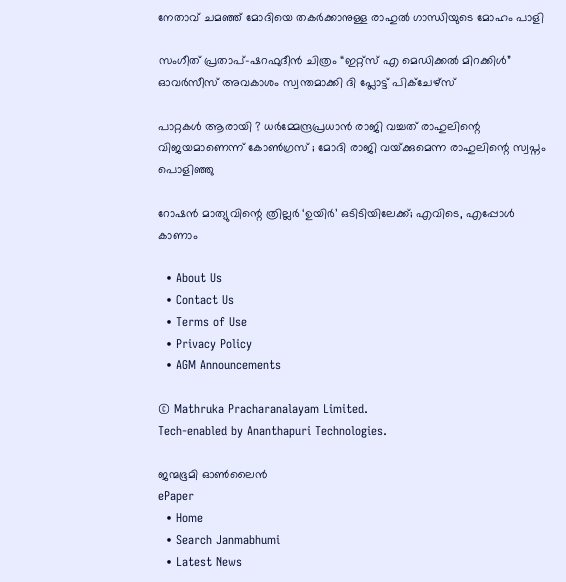നേതാവ് ചമഞ്ഞ് മോദിയെ തകര്‍ക്കാനുള്ള രാഹുല്‍ ഗാന്ധിയുടെ മോഹം പാളി

സംഗീത് പ്രതാപ്-ഷറഫുദീൻ ചിത്രം “ഇറ്റ്സ് എ മെഡിക്കൽ മിറക്കിൾ” ഓവർസീസ് അവകാശം സ്വന്തമാക്കി ദി പ്ലോട്ട് പിക്ചേഴ്സ്

പാറ്റകൾ ആരായി ? ധർമ്മേന്ദ്രപ്രധാൻ രാജി വച്ചത് രാഹുലിന്റെ വിജയമാണെന്ന് കോൺഗ്രസ് ; മോദി രാജി വയ്‌ക്കുമെന്ന രാഹുലിന്റെ സ്വപ്നം പൊളിഞ്ഞു

റോഷൻ മാത്യുവിന്റെ ത്രില്ലർ ‘ഉയിർ’ ഒടിടിയിലേക്ക്; എവിടെ, എപ്പോൾ കാണാം

  • About Us
  • Contact Us
  • Terms of Use
  • Privacy Policy
  • AGM Announcements

© Mathruka Pracharanalayam Limited.
Tech-enabled by Ananthapuri Technologies.

ജന്മഭൂമി ഓണ്‍ലൈന്‍
ePaper
  • Home
  • Search Janmabhumi
  • Latest News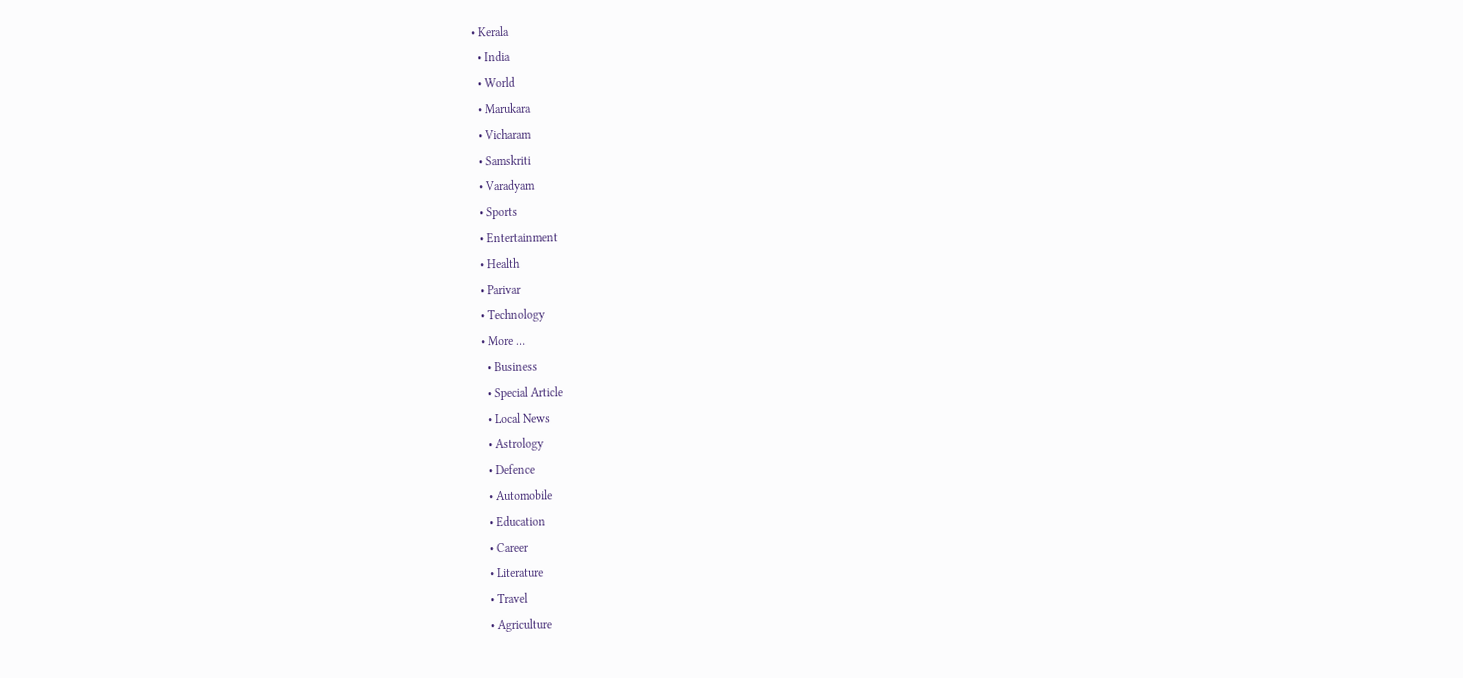• Kerala
  • India
  • World
  • Marukara
  • Vicharam
  • Samskriti
  • Varadyam
  • Sports
  • Entertainment
  • Health
  • Parivar
  • Technology
  • More …
    • Business
    • Special Article
    • Local News
    • Astrology
    • Defence
    • Automobile
    • Education
    • Career
    • Literature
    • Travel
    • Agriculture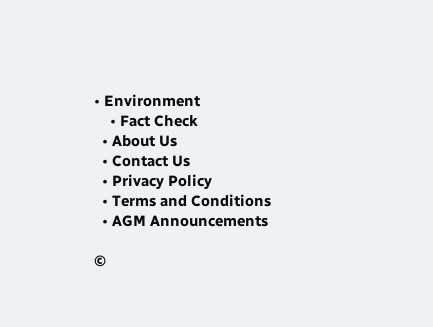• Environment
    • Fact Check
  • About Us
  • Contact Us
  • Privacy Policy
  • Terms and Conditions
  • AGM Announcements

©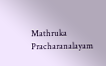Mathruka Pracharanalayam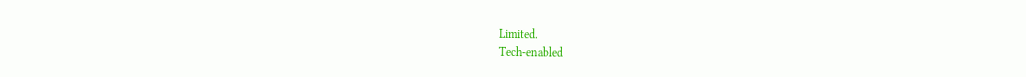Limited.
Tech-enabled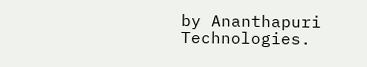by Ananthapuri Technologies.